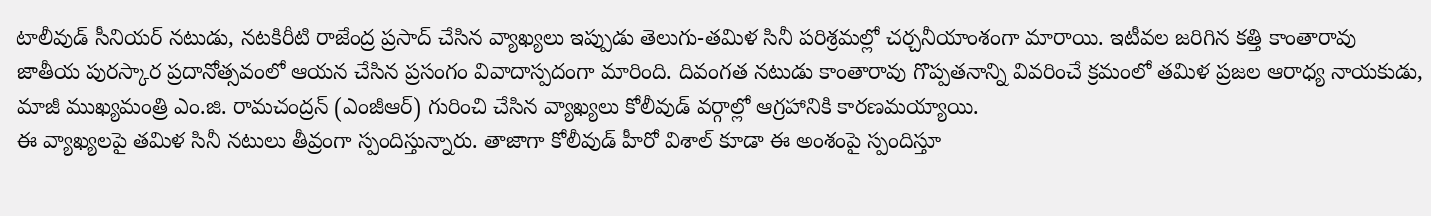టాలీవుడ్ సీనియర్ నటుడు, నటకిరీటి రాజేంద్ర ప్రసాద్ చేసిన వ్యాఖ్యలు ఇప్పుడు తెలుగు-తమిళ సినీ పరిశ్రమల్లో చర్చనీయాంశంగా మారాయి. ఇటీవల జరిగిన కత్తి కాంతారావు జాతీయ పురస్కార ప్రదానోత్సవంలో ఆయన చేసిన ప్రసంగం వివాదాస్పదంగా మారింది. దివంగత నటుడు కాంతారావు గొప్పతనాన్ని వివరించే క్రమంలో తమిళ ప్రజల ఆరాధ్య నాయకుడు, మాజీ ముఖ్యమంత్రి ఎం.జి. రామచంద్రన్ (ఎంజీఆర్) గురించి చేసిన వ్యాఖ్యలు కోలీవుడ్ వర్గాల్లో ఆగ్రహానికి కారణమయ్యాయి.
ఈ వ్యాఖ్యలపై తమిళ సినీ నటులు తీవ్రంగా స్పందిస్తున్నారు. తాజాగా కోలీవుడ్ హీరో విశాల్ కూడా ఈ అంశంపై స్పందిస్తూ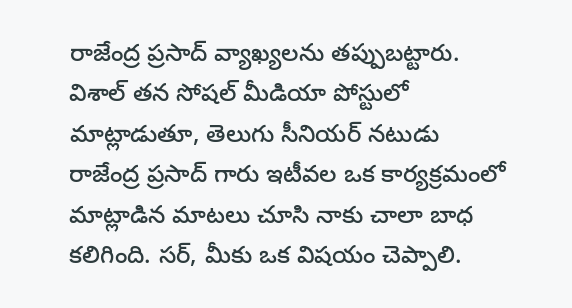రాజేంద్ర ప్రసాద్ వ్యాఖ్యలను తప్పుబట్టారు.
విశాల్ తన సోషల్ మీడియా పోస్టులో మాట్లాడుతూ, తెలుగు సీనియర్ నటుడు రాజేంద్ర ప్రసాద్ గారు ఇటీవల ఒక కార్యక్రమంలో మాట్లాడిన మాటలు చూసి నాకు చాలా బాధ కలిగింది. సర్, మీకు ఒక విషయం చెప్పాలి.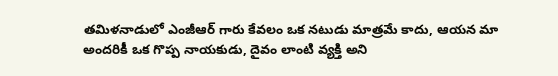తమిళనాడులో ఎంజీఆర్ గారు కేవలం ఒక నటుడు మాత్రమే కాదు, ఆయన మా అందరికీ ఒక గొప్ప నాయకుడు, దైవం లాంటి వ్యక్తి అని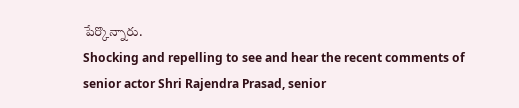పేర్కొన్నారు.
Shocking and repelling to see and hear the recent comments of senior actor Shri Rajendra Prasad, senior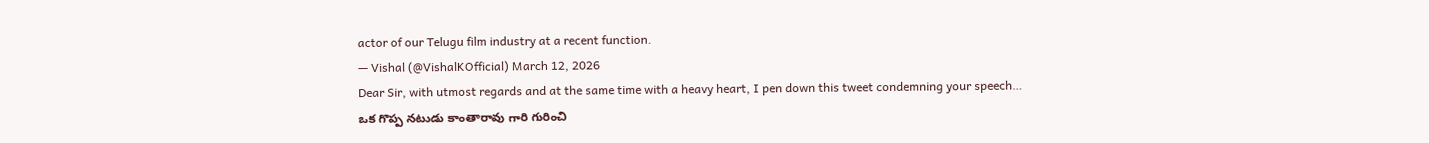actor of our Telugu film industry at a recent function.
— Vishal (@VishalKOfficial) March 12, 2026
Dear Sir, with utmost regards and at the same time with a heavy heart, I pen down this tweet condemning your speech…
ఒక గొప్ప నటుడు కాంతారావు గారి గురించి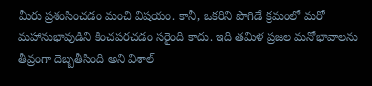మీరు ప్రశంసించడం మంచి విషయం. కానీ, ఒకరిని పొగిడే క్రమంలో మరో మహానుభావుడిని కించపరచడం సరైంది కాదు. ఇది తమిళ ప్రజల మనోభావాలను తీవ్రంగా దెబ్బతీసింది అని విశాల్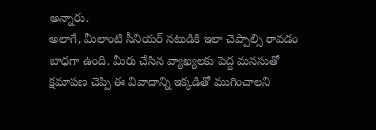అన్నారు.
అలాగే, మీలాంటి సీనియర్ నటుడికి ఇలా చెప్పాల్సి రావడం బాధగా ఉంది. మీరు చేసిన వ్యాఖ్యలకు పెద్ద మనసుతో క్షమాపణ చెప్పి ఈ వివాదాన్ని ఇక్కడితో ముగించాలని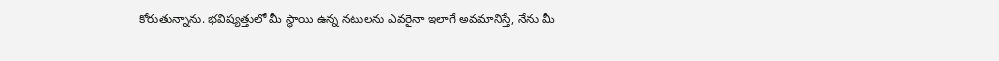కోరుతున్నాను. భవిష్యత్తులో మీ స్థాయి ఉన్న నటులను ఎవరైనా ఇలాగే అవమానిస్తే, నేను మీ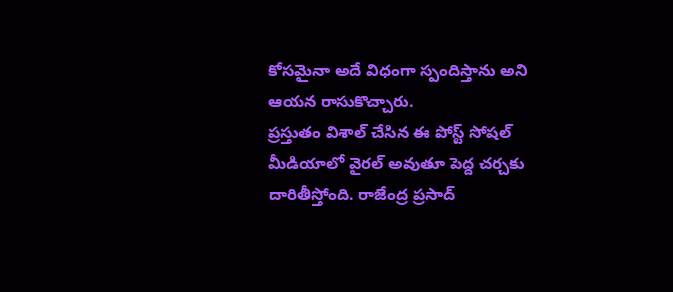కోసమైనా అదే విధంగా స్పందిస్తాను అని ఆయన రాసుకొచ్చారు.
ప్రస్తుతం విశాల్ చేసిన ఈ పోస్ట్ సోషల్ మీడియాలో వైరల్ అవుతూ పెద్ద చర్చకు దారితీస్తోంది. రాజేంద్ర ప్రసాద్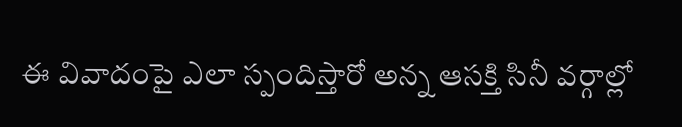ఈ వివాదంపై ఎలా స్పందిస్తారో అన్న ఆసక్తి సినీ వర్గాల్లో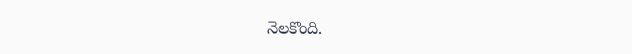నెలకొంది.